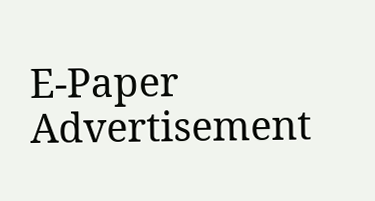E-Paper
Advertisement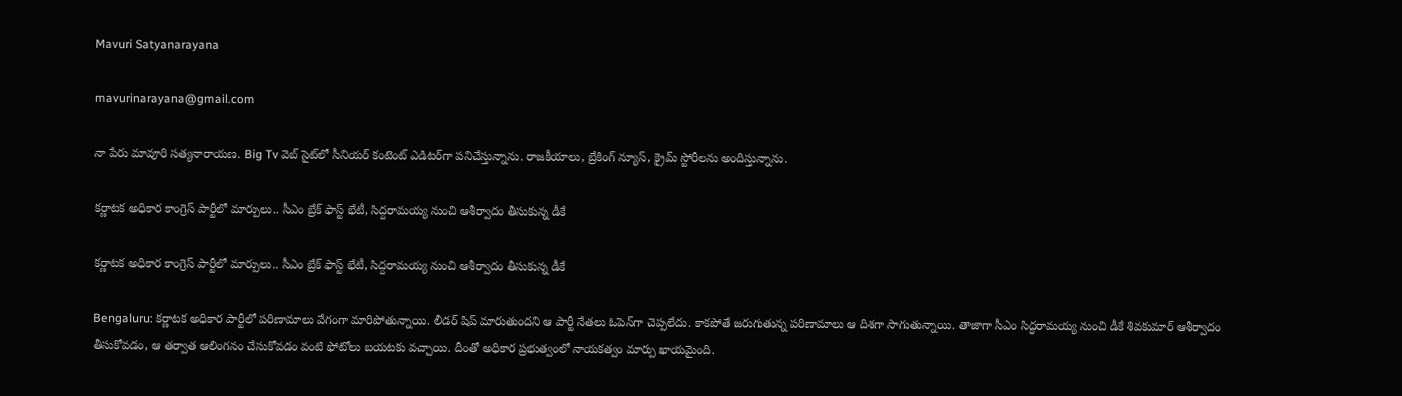Mavuri Satyanarayana

mavurinarayana@gmail.com

నా పేరు మావూరి సత్యనారాయణ. Big Tv వెబ్ సైట్‌లో సీనియర్ కంటెంట్ ఎడిటర్‌గా పనిచేస్తున్నాను. రాజకీయాలు, బ్రేకింగ్ న్యూస్, క్రైమ్ స్టోరీలను అందిస్తున్నాను.

కర్ణాటక అధికార కాంగ్రెస్ పార్టీలో మార్పులు.. సీఎం బ్రేక్ ఫాస్ట్ భేటీ, సిద్దరామయ్య నుంచి ఆశీర్వాదం తీసుకున్న డీకే

కర్ణాటక అధికార కాంగ్రెస్ పార్టీలో మార్పులు.. సీఎం బ్రేక్ ఫాస్ట్ భేటీ, సిద్దరామయ్య నుంచి ఆశీర్వాదం తీసుకున్న డీకే

Bengaluru: కర్ణాటక అధికార పార్టీలో పరిణామాలు వేగంగా మారిపోతున్నాయి. లీడర్ షిప్ మారుతుందని ఆ పార్టీ నేతలు ఓపెన్‌గా చెప్పలేదు. కాకపోతే జరుగుతున్న పరిణామాలు ఆ దిశగా సాగుతున్నాయి. తాజాగా సీఎం సిద్ధరామయ్య నుంచి డీకే శివకుమార్ ఆశీర్వాదం తీసుకోవడం, ఆ తర్వాత ఆలింగనం చేసుకోవడం వంటి ఫోటోలు బయటకు వచ్చాయి. దీంతో అధికార ప్రభుత్వంలో నాయకత్వం మార్పు ఖాయమైంది.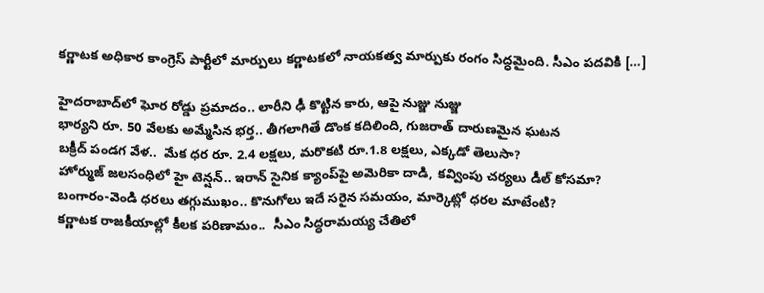కర్ణాటక అధికార కాంగ్రెస్ పార్టీలో మార్పులు కర్ణాటకలో నాయకత్వ మార్పుకు రంగం సిద్ధమైంది. సీఎం పదవికి […]

హైదరాబాద్‌లో ఘోర రోడ్డు ప్రమాదం.. లారీని ఢీ కొట్టిన కారు, ఆపై నుజ్జు నుజ్జు
భార్యని రూ. 50 వేలకు అమ్మేసిన భర్త.. తీగలాగితే డొంక కదిలింది, గుజరాత్ దారుణమైన ఘటన
బక్రీద్ పండగ వేళ..  మేక ధర రూ. 2.4 లక్షలు, మరొకటి రూ.1.8 లక్షలు, ఎక్కడో తెలుసా?
హోర్ముజ్ జలసంధిలో హై టెన్షన్.. ఇరాన్ సైనిక క్యాంప్‌పై అమెరికా దాడి, కవ్వింపు చర్యలు డీల్ కోసమా?
బంగారం-వెండి ధరలు తగ్గుముఖం.. కొనుగోలు ఇదే సరైన సమయం, మార్కెట్లో ధరల మాటేంటి?
కర్ణాటక రాజకీయాల్లో కీలక పరిణామం..  సీఎం సిద్ధరామయ్య చేతిలో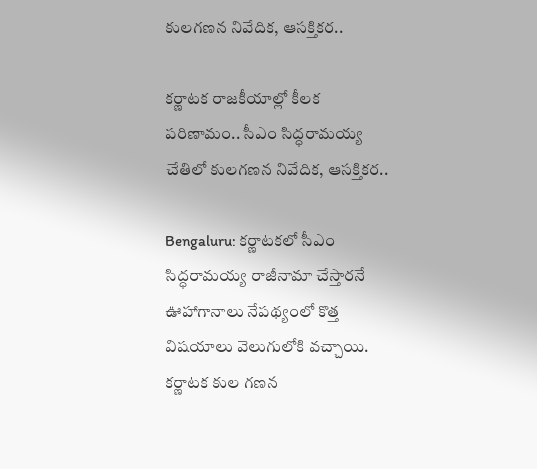కులగణన నివేదిక, ఆసక్తికర..

కర్ణాటక రాజకీయాల్లో కీలక పరిణామం.. సీఎం సిద్ధరామయ్య చేతిలో కులగణన నివేదిక, ఆసక్తికర..

Bengaluru: కర్ణాటకలో సీఎం సిద్ధరామయ్య రాజీనామా చేస్తారనే ఊహాగానాలు నేపథ్యంలో కొత్త విషయాలు వెలుగులోకి వచ్చాయి. కర్ణాటక కుల గణన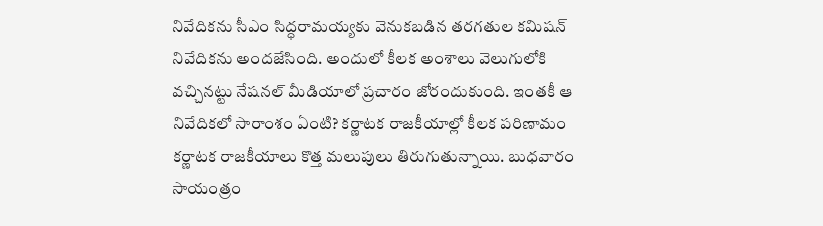నివేదికను సీఎం సిద్ధరామయ్యకు వెనుకబడిన తరగతుల కమిషన్ నివేదికను అందజేసింది. అందులో కీలక అంశాలు వెలుగులోకి వచ్చినట్టు నేషనల్ మీడియాలో ప్రచారం జోరందుకుంది. ఇంతకీ ఆ నివేదికలో సారాంశం ఏంటి? కర్ణాటక రాజకీయాల్లో కీలక పరిణామం కర్ణాటక రాజకీయాలు కొత్త మలుపులు తిరుగుతున్నాయి. బుధవారం సాయంత్రం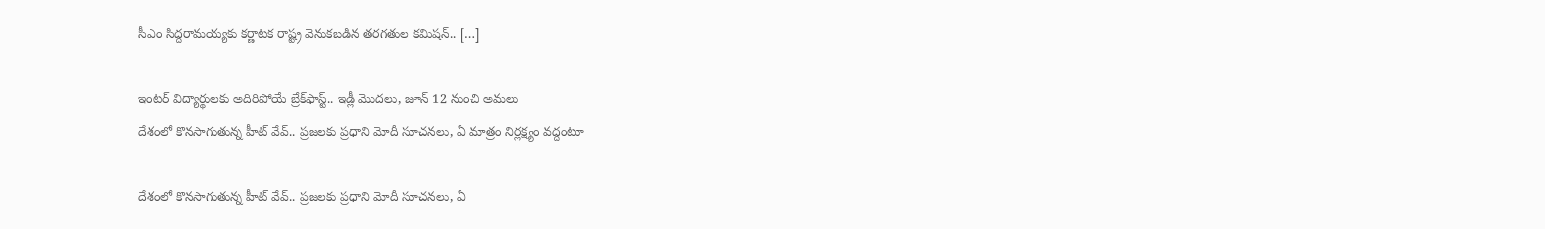సీఎం సిద్దరామయ్యకు కర్ణాటక రాష్ట్ర వెనుకబడిన తరగతుల కమిషన్.. […]

ఇంటర్ విద్యార్థులకు అదిరిపోయే బ్రేక్‌ఫాస్ట్.. ఇడ్లీ మొదలు, జూన్ 12 నుంచి అమలు
దేశంలో కొనసాగుతున్న హీట్ వేవ్.. ప్రజలకు ప్రధాని మోదీ సూచనలు, ఏ మాత్రం నిర్లక్ష్యం వద్దంటూ

దేశంలో కొనసాగుతున్న హీట్ వేవ్.. ప్రజలకు ప్రధాని మోదీ సూచనలు, ఏ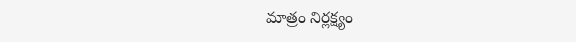మాత్రం నిర్లక్ష్యం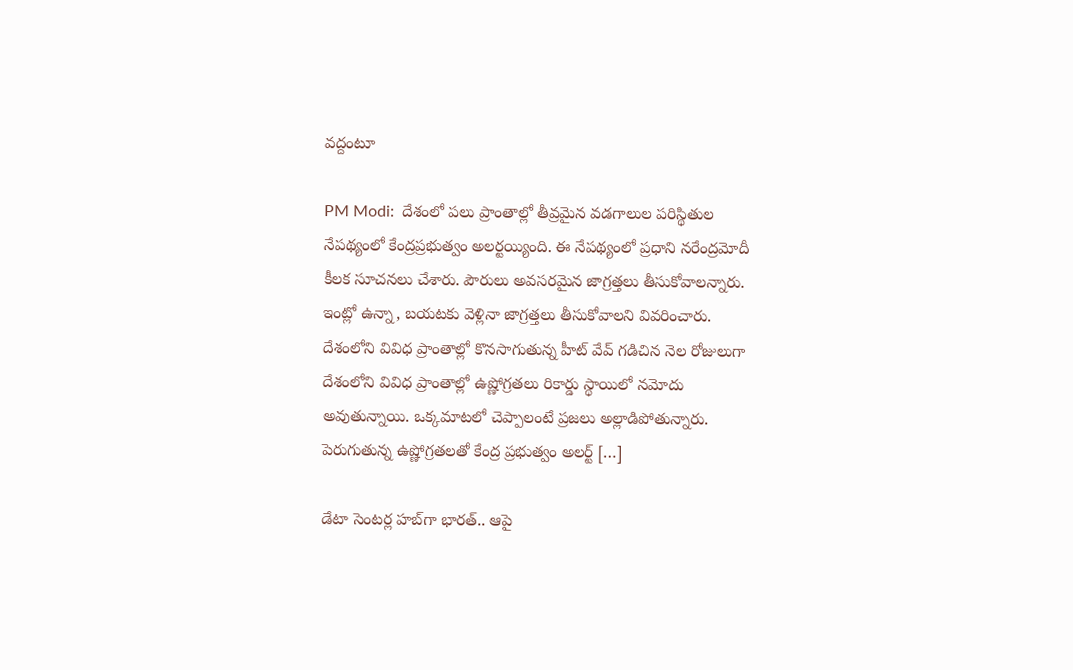వద్దంటూ

PM Modi:  దేశంలో పలు ప్రాంతాల్లో తీవ్రమైన వడగాలుల పరిస్థితుల నేపథ్యంలో కేంద్రప్రభుత్వం అలర్టయ్యింది. ఈ నేపథ్యంలో ప్రధాని నరేంద్రమోదీ కీలక సూచనలు చేశారు. పౌరులు అవసరమైన జాగ్రత్తలు తీసుకోవాలన్నారు. ఇంట్లో ఉన్నా, బయటకు వెళ్లినా జాగ్రత్తలు తీసుకోవాలని వివరించారు. దేశంలోని వివిధ ప్రాంతాల్లో కొనసాగుతున్న హీట్ వేవ్ గడిచిన నెల రోజులుగా దేశంలోని వివిధ ప్రాంతాల్లో ఉష్ణోగ్రతలు రికార్డు స్థాయిలో నమోదు అవుతున్నాయి. ఒక్కమాటలో చెప్పాలంటే ప్రజలు అల్లాడిపోతున్నారు. పెరుగుతున్న ఉష్ణోగ్రతలతో కేంద్ర ప్రభుత్వం అలర్ట్ […]

డేటా సెంటర్ల హబ్‍గా భారత్.. ఆపై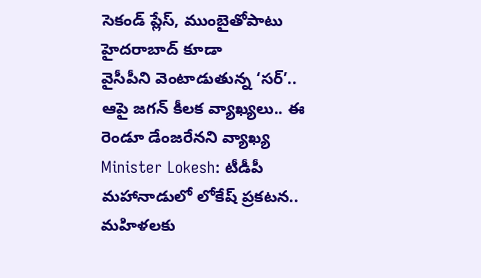సెకండ్ ప్లేస్, ముంబైతోపాటు హైదరాబాద్ కూడా
వైసీపీని వెంటాడుతున్న ‘సర్’.. ఆపై జగన్ కీలక వ్యాఖ్యలు.. ఈ రెండూ డేంజరేనని వ్యాఖ్య
Minister Lokesh: టీడీపీ మహానాడులో లోకేష్ ప్రకటన..  మహిళలకు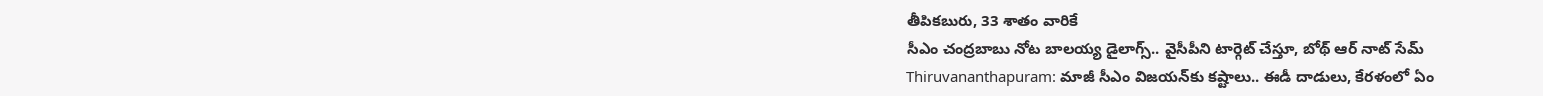తీపికబురు, 33 శాతం వారికే
సీఎం చంద్రబాబు నోట బాలయ్య డైలాగ్స్.. వైసీపీని టార్గెట్ చేస్తూ, బోథ్ ఆర్ నాట్ సేమ్
Thiruvananthapuram: మాజీ సీఎం విజయన్‌కు కష్టాలు.. ఈడీ దాడులు, కేరళంలో ఏం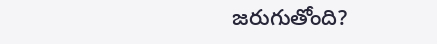జరుగుతోంది?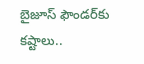బైజూస్ ఫౌండర్‌కు కష్టాలు..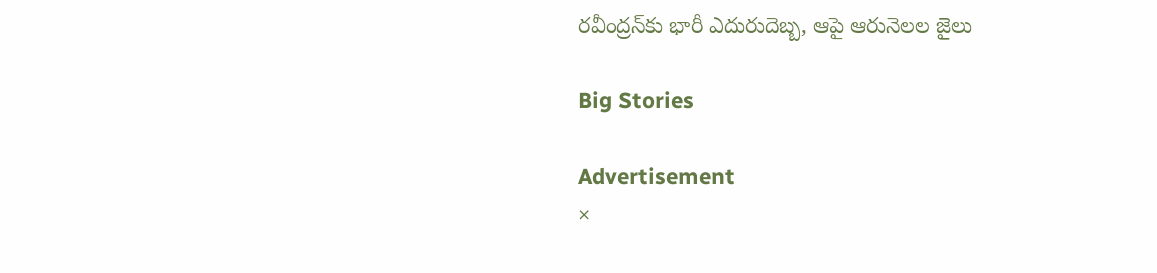రవీంద్రన్‌కు భారీ ఎదురుదెబ్బ, ఆపై ఆరునెలల జైలు

Big Stories

Advertisement
×